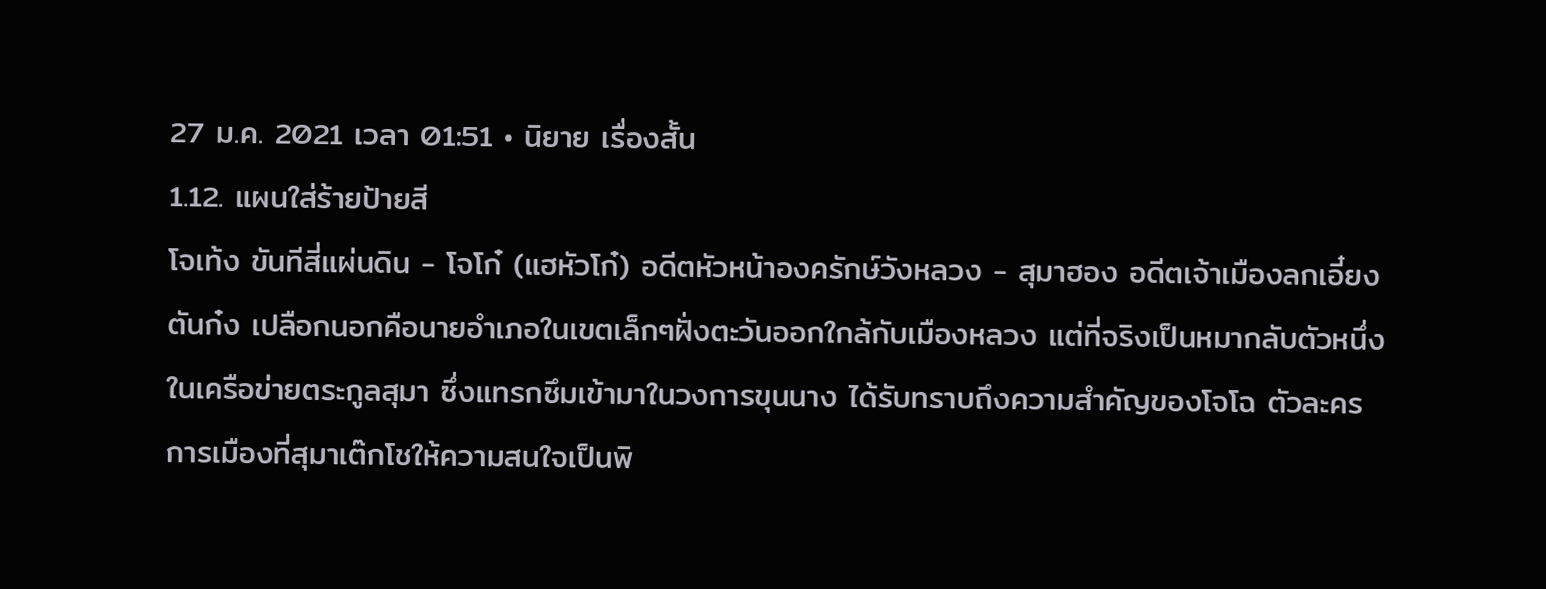27 ม.ค. 2021 เวลา 01:51 • นิยาย เรื่องสั้น
1.12. แผนใส่ร้ายป้ายสี
โจเท้ง ขันทีสี่แผ่นดิน - โจโก๋ (แฮหัวโก๋) อดีตหัวหน้าองครักษ์วังหลวง - สุมาฮอง อดีตเจ้าเมืองลกเอี๋ยง
ตันก๋ง เปลือกนอกคือนายอำเภอในเขตเล็กๆฝั่งตะวันออกใกล้กับเมืองหลวง แต่ที่จริงเป็นหมากลับตัวหนึ่งในเครือข่ายตระกูลสุมา ซึ่งแทรกซึมเข้ามาในวงการขุนนาง ได้รับทราบถึงความสำคัญของโจโฉ ตัวละครการเมืองที่สุมาเต๊กโชให้ความสนใจเป็นพิ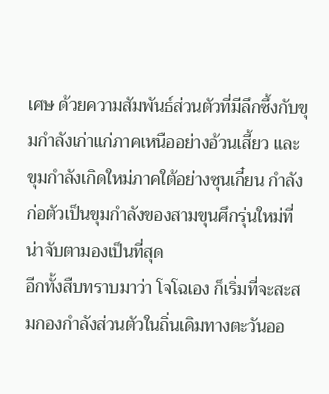เศษ ด้วยความสัมพันธ์ส่วนตัวที่มีลึกซึ้งกับขุมกำลังเก่าแก่ภาคเหนืออย่างอ้วนเสี้ยว และขุมกำลังเกิดใหม่ภาคใต้อย่างซุนเกี๋ยน กำลังก่อตัวเป็นขุมกำลังของสามขุนศึกรุ่นใหม่ที่น่าจับตามองเป็นที่สุด
อีกทั้งสืบทราบมาว่า โจโฉเอง ก็เริ่มที่จะสะสมกองกำลังส่วนตัวในถิ่นเดิมทางตะวันออ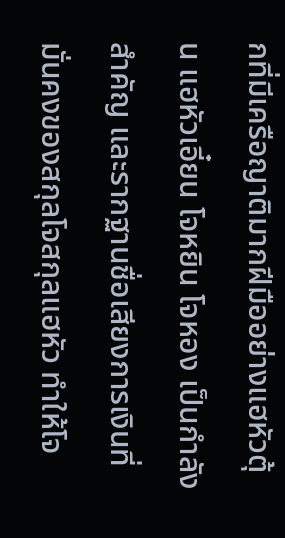กที่มีเครือญาติมากฝีมืออย่างแฮหัวตุ้น แฮหัวเอี๋ยน โจหยิน โจหอง เป็นกำลังสำคัญ และรากฐานชื่อเสียงการเงินที่มั่นคงของสกุลโจสกุลแฮหัว ทำให้โจ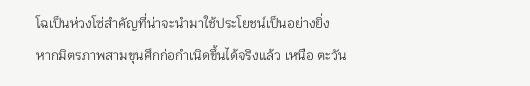โฉเป็นห่วงโซ่สำคัญที่น่าจะนำมาใช้ประโยชน์เป็นอย่างยิ่ง
หากมิตรภาพสามขุนศึกก่อกำเนิดขึ้นได้จริงแล้ว เหนือ ตะวัน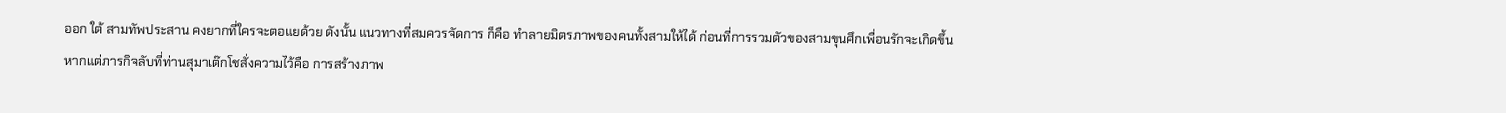ออก ใต้ สามทัพประสาน คงยากที่ใครจะตอแยด้วย ดังนั้น แนวทางที่สมควรจัดการ ก็คือ ทำลายมิตรภาพของคนทั้งสามให้ได้ ก่อนที่การรวมตัวของสามขุนศึกเพื่อนรักจะเกิดขึ้น
หากแต่ภารกิจลับที่ท่านสุมาเต๊กโชสั่งความไว้คือ การสร้างภาพ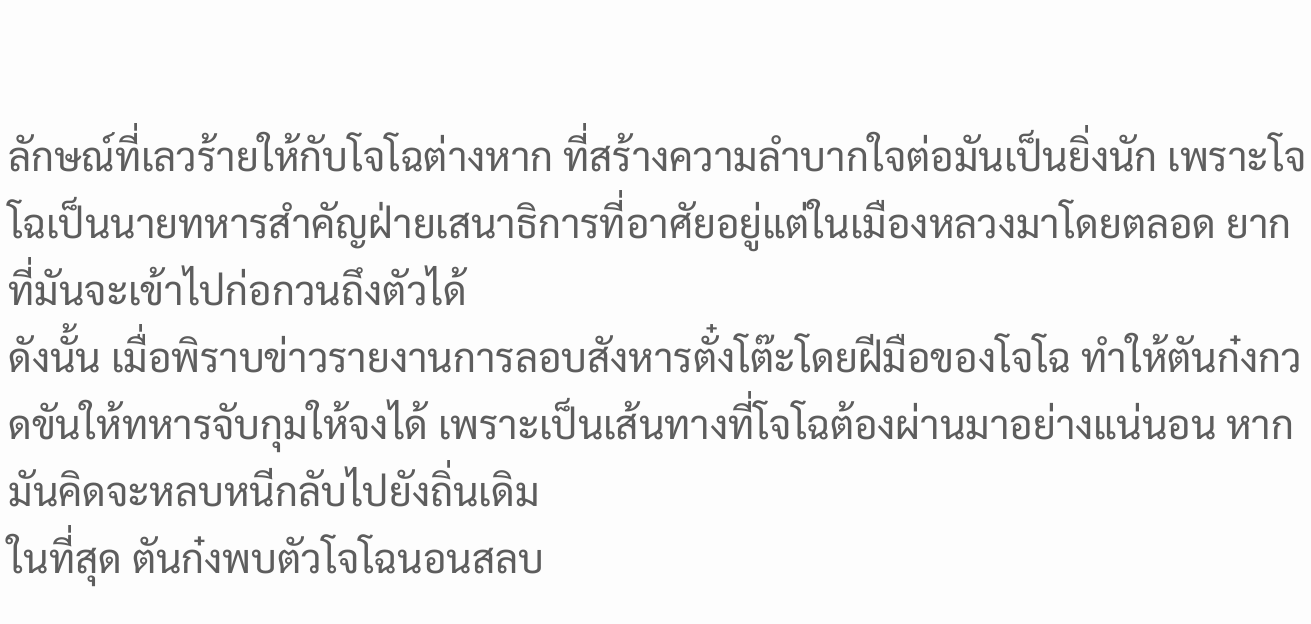ลักษณ์ที่เลวร้ายให้กับโจโฉต่างหาก ที่สร้างความลำบากใจต่อมันเป็นยิ่งนัก เพราะโจโฉเป็นนายทหารสำคัญฝ่ายเสนาธิการที่อาศัยอยู่แต่ในเมืองหลวงมาโดยตลอด ยากที่มันจะเข้าไปก่อกวนถึงตัวได้
ดังนั้น เมื่อพิราบข่าวรายงานการลอบสังหารตั๋งโต๊ะโดยฝีมือของโจโฉ ทำให้ตันก๋งกวดขันให้ทหารจับกุมให้จงได้ เพราะเป็นเส้นทางที่โจโฉต้องผ่านมาอย่างแน่นอน หากมันคิดจะหลบหนีกลับไปยังถิ่นเดิม
ในที่สุด ตันก๋งพบตัวโจโฉนอนสลบ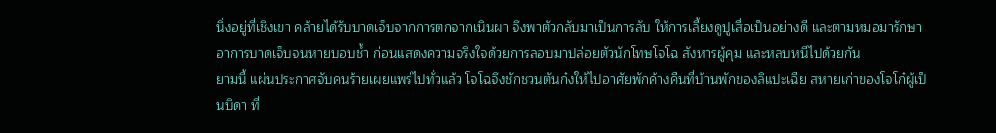นิ่งอยู่ที่เชิงเขา คล้ายได้รับบาดเจ็บจากการตกจากเนินผา จึงพาตัวกลับมาเป็นการลับ ให้การเลี้ยงดูปูเสื่อเป็นอย่างดี และตามหมอมารักษาอาการบาดเจ็บจนหายบอบช้ำ ก่อนแสดงความจริงใจด้วยการลอบมาปล่อยตัวนักโทษโจโฉ สังหารผู้คุม และหลบหนีไปด้วยกัน
ยามนี้ แผ่นประกาศจับคนร้ายเผยแพร่ไปทั่วแล้ว โจโฉจึงชักชวนตันก๋งให้ไปอาศัยพักค้างคืนที่บ้านพักของลิแปะเฉีย สหายเก่าของโจโก๋ผู้เป็นบิดา ที่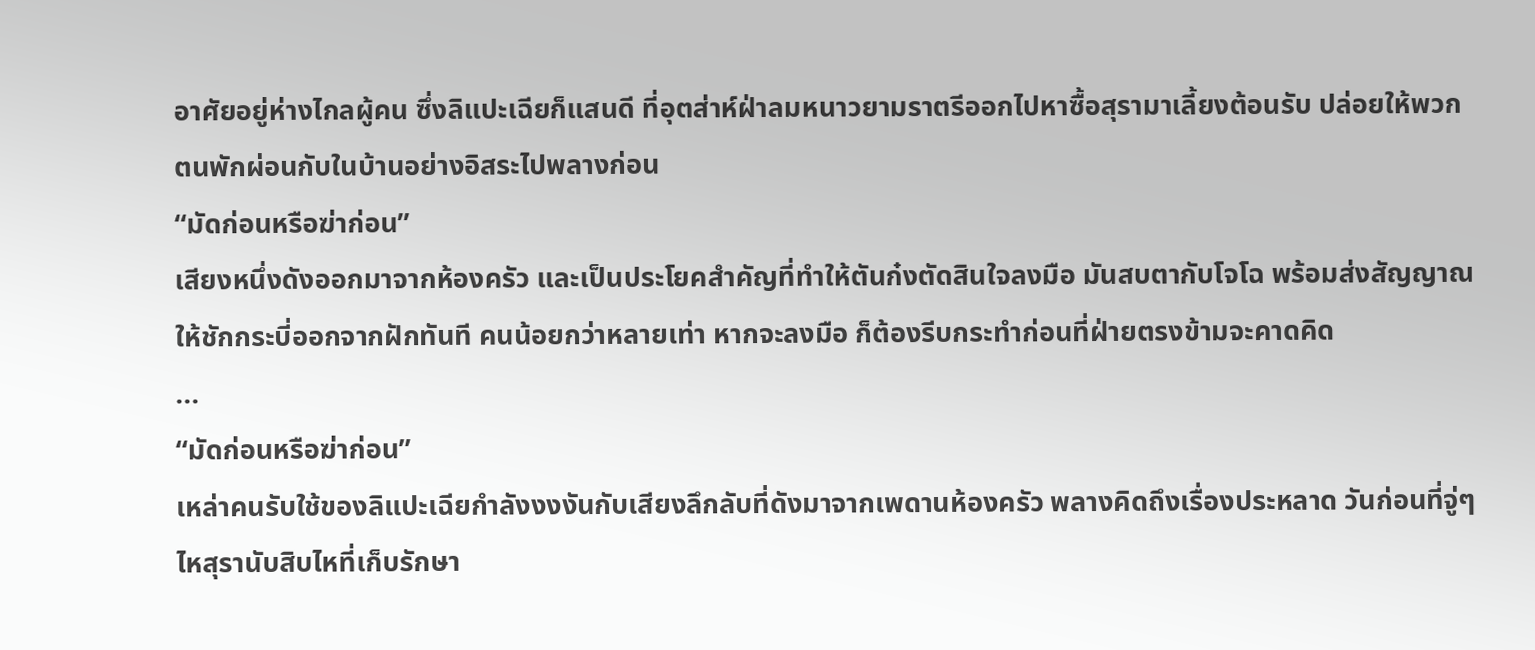อาศัยอยู่ห่างไกลผู้คน ซึ่งลิแปะเฉียก็แสนดี ที่อุตส่าห์ฝ่าลมหนาวยามราตรีออกไปหาซื้อสุรามาเลี้ยงต้อนรับ ปล่อยให้พวกตนพักผ่อนกับในบ้านอย่างอิสระไปพลางก่อน
“มัดก่อนหรือฆ่าก่อน”
เสียงหนึ่งดังออกมาจากห้องครัว และเป็นประโยคสำคัญที่ทำให้ตันก๋งตัดสินใจลงมือ มันสบตากับโจโฉ พร้อมส่งสัญญาณให้ชักกระบี่ออกจากฝักทันที คนน้อยกว่าหลายเท่า หากจะลงมือ ก็ต้องรีบกระทำก่อนที่ฝ่ายตรงข้ามจะคาดคิด
...
“มัดก่อนหรือฆ่าก่อน”
เหล่าคนรับใช้ของลิแปะเฉียกำลังงงงันกับเสียงลึกลับที่ดังมาจากเพดานห้องครัว พลางคิดถึงเรื่องประหลาด วันก่อนที่จู่ๆไหสุรานับสิบไหที่เก็บรักษา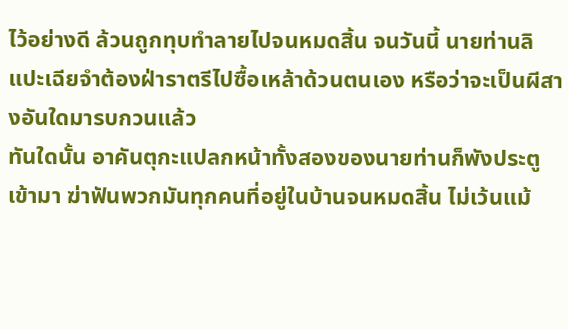ไว้อย่างดี ล้วนถูกทุบทำลายไปจนหมดสิ้น จนวันนี้ นายท่านลิแปะเฉียจำต้องฝ่าราตรีไปซื้อเหล้าด้วนตนเอง หรือว่าจะเป็นผีสางอันใดมารบกวนแล้ว
ทันใดนั้น อาคันตุกะแปลกหน้าทั้งสองของนายท่านก็พังประตูเข้ามา ฆ่าฟันพวกมันทุกคนที่อยู่ในบ้านจนหมดสิ้น ไม่เว้นแม้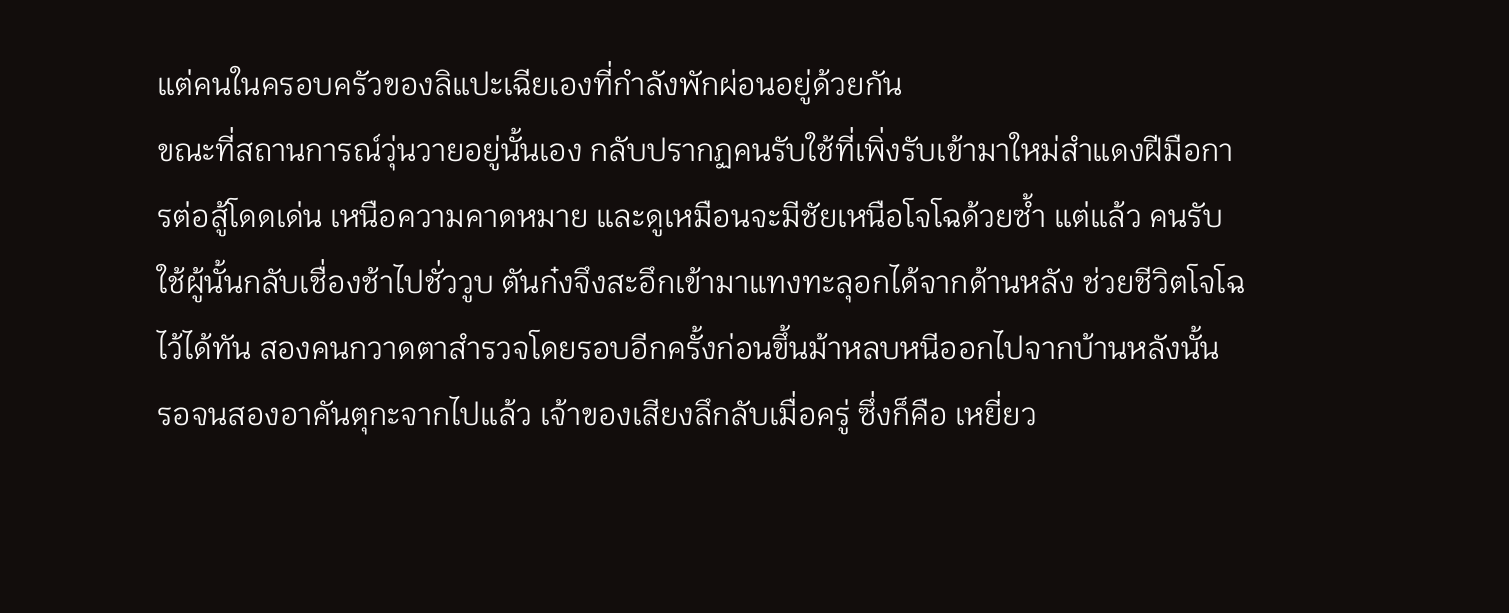แต่คนในครอบครัวของลิแปะเฉียเองที่กำลังพักผ่อนอยู่ด้วยกัน
ขณะที่สถานการณ์วุ่นวายอยู่นั้นเอง กลับปรากฏคนรับใช้ที่เพิ่งรับเข้ามาใหม่สำแดงฝีมือการต่อสู้โดดเด่น เหนือความคาดหมาย และดูเหมือนจะมีชัยเหนือโจโฉด้วยซ้ำ แต่แล้ว คนรับใช้ผู้นั้นกลับเชื่องช้าไปชั่ววูบ ตันก๋งจึงสะอึกเข้ามาแทงทะลุอกได้จากด้านหลัง ช่วยชีวิตโจโฉไว้ได้ทัน สองคนกวาดตาสำรวจโดยรอบอีกครั้งก่อนขึ้นม้าหลบหนีออกไปจากบ้านหลังนั้น
รอจนสองอาคันตุกะจากไปแล้ว เจ้าของเสียงลึกลับเมื่อครู่ ซึ่งก็คือ เหยี่ยว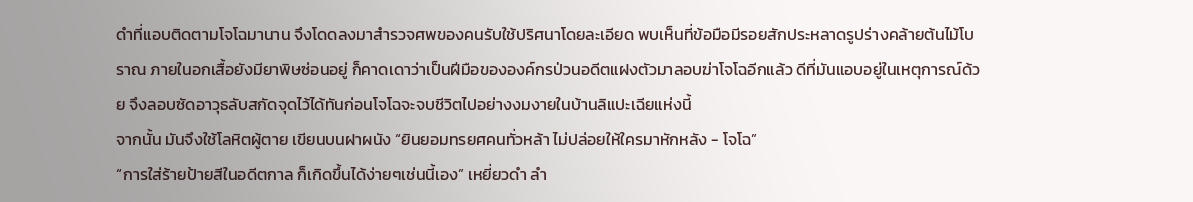ดำที่แอบติดตามโจโฉมานาน จึงโดดลงมาสำรวจศพของคนรับใช้ปริศนาโดยละเอียด พบเห็นที่ข้อมือมีรอยสักประหลาดรูปร่างคล้ายต้นไม้โบราณ ภายในอกเสื้อยังมียาพิษซ่อนอยู่ ก็คาดเดาว่าเป็นฝีมือขององค์กรป่วนอดีตแฝงตัวมาลอบฆ่าโจโฉอีกแล้ว ดีที่มันแอบอยู่ในเหตุการณ์ด้วย จึงลอบซัดอาวุธลับสกัดจุดไว้ได้ทันก่อนโจโฉจะจบชีวิตไปอย่างงมงายในบ้านลิแปะเฉียแห่งนี้
จากนั้น มันจึงใช้โลหิตผู้ตาย เขียนบนฝาผนัง “ยินยอมทรยศคนทั่วหล้า ไม่ปล่อยให้ใครมาหักหลัง - โจโฉ”
“การใส่ร้ายป้ายสีในอดีตกาล ก็เกิดขึ้นได้ง่ายๆเช่นนี้เอง” เหยี่ยวดำ ลำ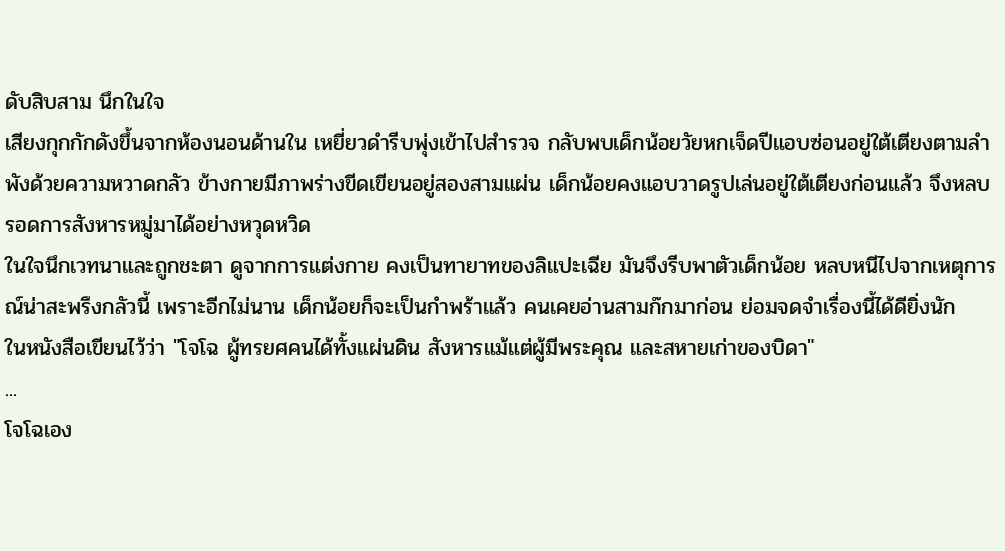ดับสิบสาม นึกในใจ
เสียงกุกกักดังขึ้นจากห้องนอนด้านใน เหยี่ยวดำรีบพุ่งเข้าไปสำรวจ กลับพบเด็กน้อยวัยหกเจ็ดปีแอบซ่อนอยู่ใต้เตียงตามลำพังด้วยความหวาดกลัว ข้างกายมีภาพร่างขีดเขียนอยู่สองสามแผ่น เด็กน้อยคงแอบวาดรูปเล่นอยู่ใต้เตียงก่อนแล้ว จึงหลบรอดการสังหารหมู่มาได้อย่างหวุดหวิด
ในใจนึกเวทนาและถูกชะตา ดูจากการแต่งกาย คงเป็นทายาทของลิแปะเฉีย มันจึงรีบพาตัวเด็กน้อย หลบหนีไปจากเหตุการณ์น่าสะพรึงกลัวนี้ เพราะอีกไม่นาน เด็กน้อยก็จะเป็นกำพร้าแล้ว คนเคยอ่านสามก๊กมาก่อน ย่อมจดจำเรื่องนี้ได้ดียิ่งนัก
ในหนังสือเขียนไว้ว่า "โจโฉ ผู้ทรยศคนได้ทั้งแผ่นดิน สังหารแม้แต่ผู้มีพระคุณ และสหายเก่าของบิดา"
...
โจโฉเอง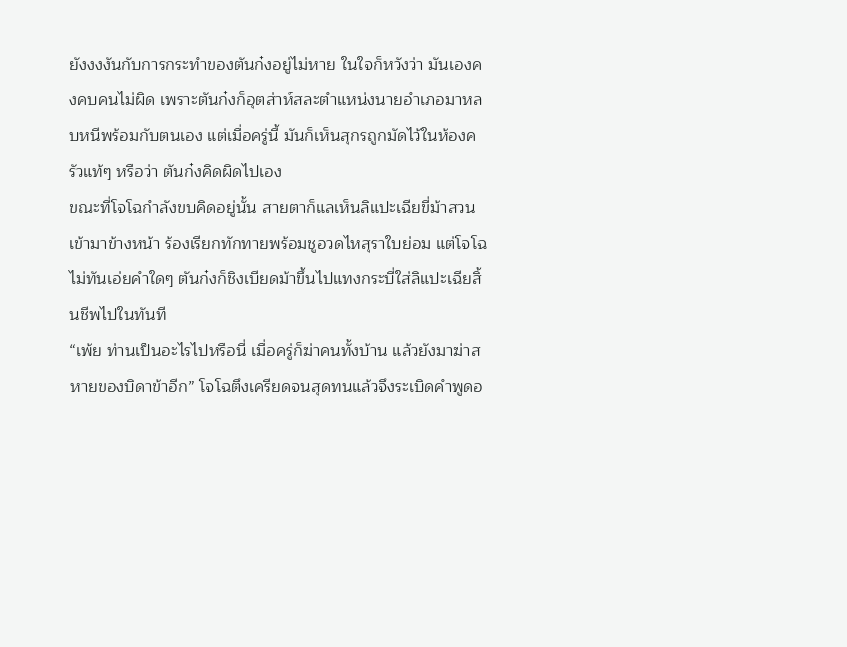ยังงงงันกับการกระทำของตันก๋งอยู่ไม่หาย ในใจก็หวังว่า มันเองคงคบคนไม่ผิด เพราะตันก๋งก็อุตส่าห์สละตำแหน่งนายอำเภอมาหลบหนีพร้อมกับตนเอง แต่เมื่อครู่นี้ มันก็เห็นสุกรถูกมัดไว้ในห้องครัวแท้ๆ หรือว่า ตันก๋งคิดผิดไปเอง
ขณะที่โจโฉกำลังขบคิดอยู่นั้น สายตาก็แลเห็นลิแปะเฉียขี่ม้าสวนเข้ามาข้างหน้า ร้องเรียกทักทายพร้อมชูอวดไหสุราใบย่อม แต่โจโฉไม่ทันเอ่ยคำใดๆ ตันก๋งก็ชิงเบียดม้าขึ้นไปแทงกระบี่ใส่ลิแปะเฉียสิ้นชีพไปในทันที
“เพ้ย ท่านเป็นอะไรไปหรือนี่ เมื่อครู่ก็ฆ่าคนทั้งบ้าน แล้วยังมาฆ่าสหายของบิดาข้าอีก” โจโฉตึงเครียดจนสุดทนแล้วจึงระเบิดคำพูดอ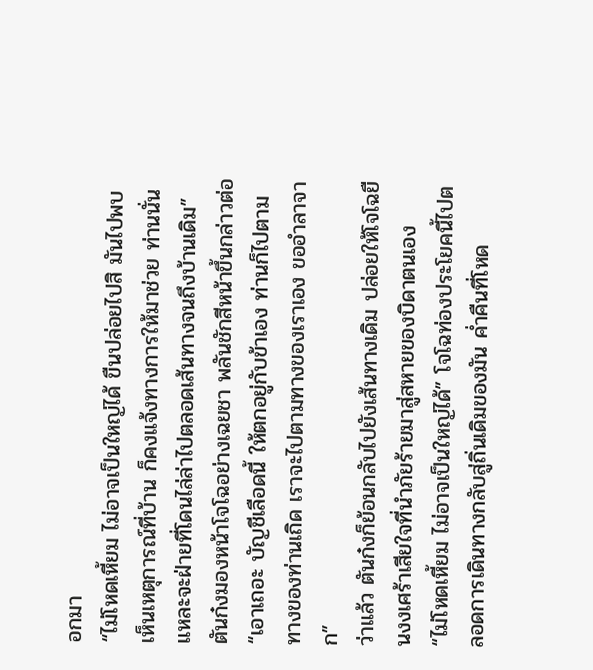อกมา
“ไม่โหดเหี้ยม ไม่อาจเป็นใหญ่ได้ ขืนปล่อยไปสิ มันไปพบเห็นเหตุการณ์ที่บ้าน ก็คงแจ้งทางการให้มาช่วย ท่านนั่นแหละจะฝ่ายที่โดนไล่ล่าไปตลอดเส้นทางจนถึงบ้านเดิม” ตันก๋งมองหน้าโจโฉอย่างเฉยชา พลันชักสีหน้าขึ้นกล่าวต่อ “เอาเถอะ บัญชีเลือดนี้ ให้ตกอยู่กับข้าเอง ท่านก็ไปตามทางของท่านเถิด เราจะไปตามทางของเราเอง ขออำลาจาก”
ว่าแล้ว ตันก๋งก็ย้อนกลับไปยังเส้นทางเดิม ปล่อยให้โจโฉยืนงงเศร้าเสียใจที่นำภัยร้ายมาสู่สหายของบิดาตนเอง
“ไม่โหดเหี้ยม ไม่อาจเป็นใหญ่ได้” โจโฉท่องประโยคนี้ไปตลอดการเดินทางกลับสู่ถิ่นเดิมของมัน ค่ำคืนที่โหด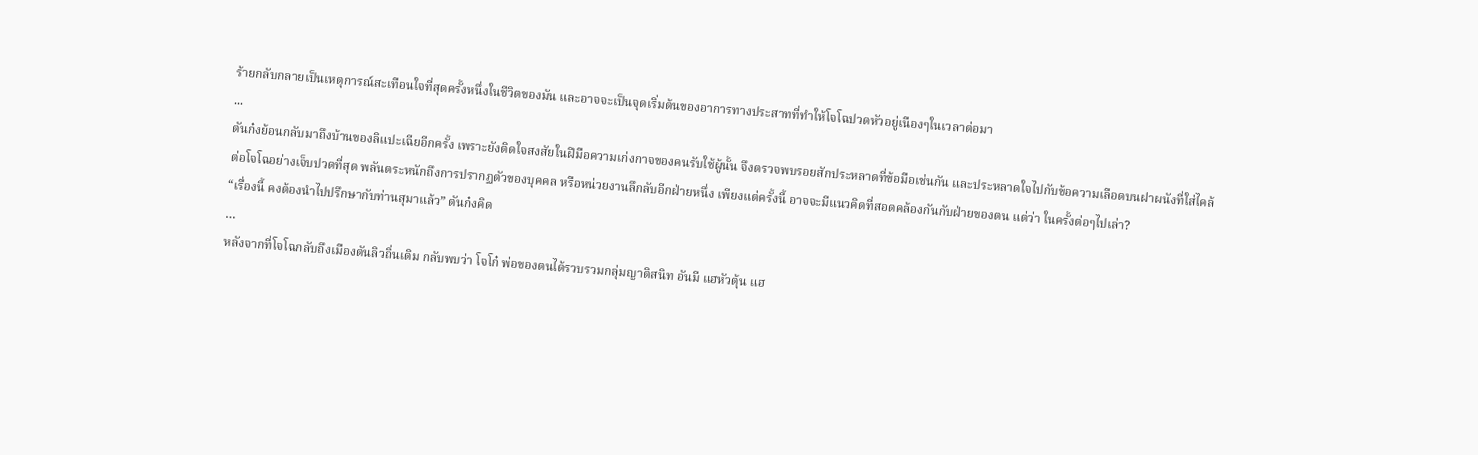ร้ายกลับกลายเป็นเหตุการณ์สะเทือนใจที่สุดครั้งหนึ่งในชีวิตของมัน และอาจจะเป็นจุดเริ่มต้นของอาการทางประสาทที่ทำให้โจโฉปวดหัวอยู่เนืองๆในเวลาต่อมา
...
ตันก๋งย้อนกลับมาถึงบ้านของลิแปะเฉียอีกครั้ง เพราะยังติดใจสงสัยในฝีมือความเก่งกาจของคนรับใช้ผู้นั้น จึงตรวจพบรอยสักประหลาดที่ข้อมือเช่นกัน และประหลาดใจไปกับข้อความเลือดบนฝาผนังที่ใส่ไคล้ต่อโจโฉอย่างเจ็บปวดที่สุด พลันตระหนักถึงการปรากฏตัวของบุคคล หรือหน่วยงานลึกลับอีกฝ่ายหนึ่ง เพียงแต่ครั้งนี้ อาจจะมีแนวคิดที่สอดคล้องกันกับฝ่ายของตน แต่ว่า ในครั้งต่อๆไปเล่า?
“เรื่องนี้ คงต้องนำไปปรึกษากับท่านสุมาแล้ว” ตันก๋งคิด
…
หลังจากที่โจโฉกลับถึงเมืองตันลิวถิ่นเดิม กลับพบว่า โจโก๋ พ่อของตนได้รวบรวมกลุ่มญาติสนิท อันมี แฮหัวตุ้น แฮ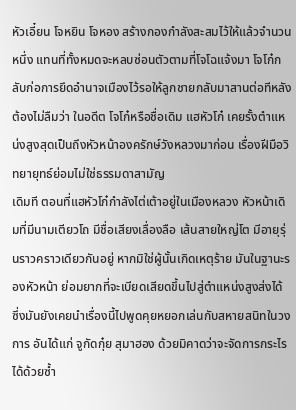หัวเอี๋ยน โจหยิน โจหอง สร้างกองกำลังสะสมไว้ให้แล้วจำนวนหนึ่ง แทนที่ทั้งหมดจะหลบซ่อนตัวตามที่โจโฉแจ้งมา โจโก๋กลับก่อการยึดอำนาจเมืองไว้รอให้ลูกชายกลับมาสานต่อทีหลัง
ต้องไม่ลืมว่า ในอดีต โจโก๋หรือชื่อเดิม แฮหัวโก๋ เคยรั้งตำแหน่งสูงสุดเป็นถึงหัวหน้าองครักษ์วังหลวงมาก่อน เรื่องฝีมือวิทยายุทธ์ย่อมไม่ใช่ธรรมดาสามัญ
เดิมที ตอนที่แฮหัวโก๋กำลังไต่เต้าอยู่ในเมืองหลวง หัวหน้าเดิมที่มีนามเตียวโถ มีชื่อเสียงเลื่องลือ เส้นสายใหญ่โต มีอายุรุ่นราวคราวเดียวกันอยู่ หากมิใช่ผู้นั้นเกิดเหตุร้าย มันในฐานะรองหัวหน้า ย่อมยากที่จะเบียดเสียดขึ้นไปสู่ตำแหน่งสูงส่งได้ ซึ่งมันยังเคยนำเรื่องนี้ไปพูดคุยหยอกเล่นกับสหายสนิทในวงการ อันได้แก่ จูกัดกุ๋ย สุมาฮอง ด้วยมิคาดว่าจะจัดการกระไรได้ด้วยซ้ำ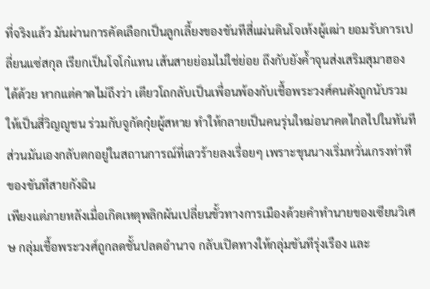ที่จริงแล้ว มันผ่านการคัดเลือกเป็นลูกเลี้ยงของขันทีสี่แผ่นดินโจเท้งผู้เฒ่า ยอมรับการเปลี่ยนแซ่สกุล เรียกเป็นโจโก๋แทน เส้นสายย่อมไม่ใช่ย่อย ถึงกับยังค้ำจุนส่งเสริมสุมาฮองได้ด้วย หากแต่คาดไม่ถึงว่า เตียวโถกลับเป็นเพื่อนพ้องกับเชื้อพระวงศ์คนดังถูกนับรวมให้เป็นสี่วิญญูชน ร่วมกับจูกัดกุ๋ยผู้สหาย ทำให้กลายเป็นคนรุ่นใหม่อนาคตไกลไปในทันที ส่วนมันเองกลับตกอยู่ในสถานการณ์ที่เลวร้ายลงเรื่อยๆ เพราะขุนนางเริ่มหวั่นเกรงท่าทีของขันทีสายกังฉิน
เพียงแต่ภายหลังเมื่อเกิดเหตุพลิกผันเปลี่ยนขั้วทางการเมืองด้วยคำทำนายของเซียนวิเศษ กลุ่มเชื้อพระวงศ์ถูกลดชั้นปลดอำนาจ กลับเปิดทางให้กลุ่มขันทีรุ่งเรือง และ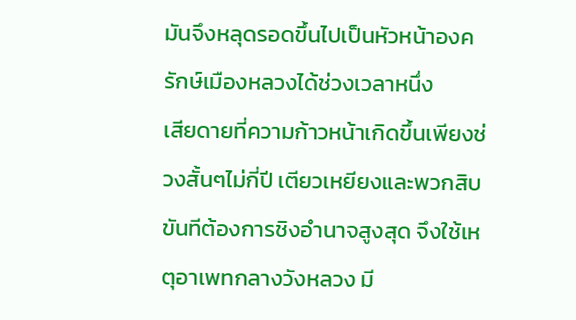มันจึงหลุดรอดขึ้นไปเป็นหัวหน้าองครักษ์เมืองหลวงได้ช่วงเวลาหนึ่ง
เสียดายที่ความก้าวหน้าเกิดขึ้นเพียงช่วงสั้นๆไม่กี่ปี เตียวเหยียงและพวกสิบขันทีต้องการชิงอำนาจสูงสุด จึงใช้เหตุอาเพทกลางวังหลวง มี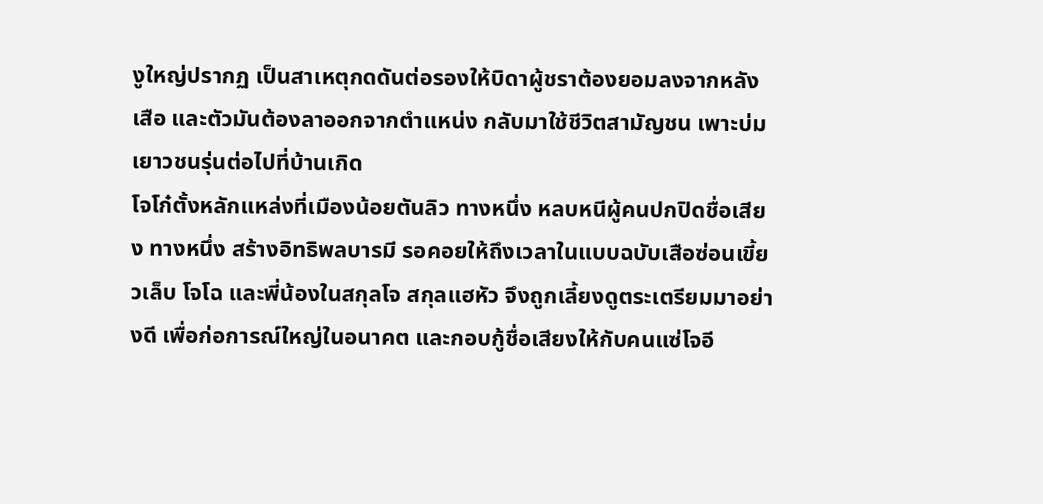งูใหญ่ปรากฏ เป็นสาเหตุกดดันต่อรองให้บิดาผู้ชราต้องยอมลงจากหลังเสือ และตัวมันต้องลาออกจากตำแหน่ง กลับมาใช้ชีวิตสามัญชน เพาะบ่มเยาวชนรุ่นต่อไปที่บ้านเกิด
โจโก๋ตั้งหลักแหล่งที่เมืองน้อยตันลิว ทางหนึ่ง หลบหนีผู้คนปกปิดชื่อเสียง ทางหนึ่ง สร้างอิทธิพลบารมี รอคอยให้ถึงเวลาในแบบฉบับเสือซ่อนเขี้ยวเล็บ โจโฉ และพี่น้องในสกุลโจ สกุลแฮหัว จึงถูกเลี้ยงดูตระเตรียมมาอย่างดี เพื่อก่อการณ์ใหญ่ในอนาคต และกอบกู้ชื่อเสียงให้กับคนแซ่โจอี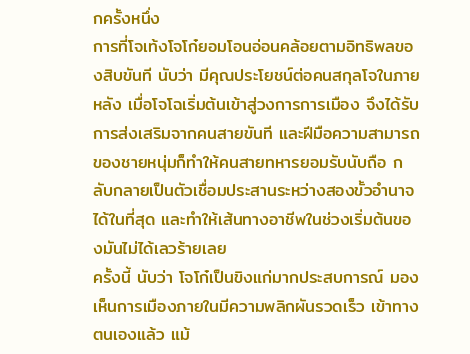กครั้งหนึ่ง
การที่โจเท้งโจโก๋ยอมโอนอ่อนคล้อยตามอิทธิพลของสิบขันที นับว่า มีคุณประโยชน์ต่อคนสกุลโจในภายหลัง เมื่อโจโฉเริ่มต้นเข้าสู่วงการการเมือง จึงได้รับการส่งเสริมจากคนสายขันที และฝีมือความสามารถของชายหนุ่มก็ทำให้คนสายทหารยอมรับนับถือ กลับกลายเป็นตัวเชื่อมประสานระหว่างสองขั้วอำนาจได้ในที่สุด และทำให้เส้นทางอาชีพในช่วงเริ่มต้นของมันไม่ได้เลวร้ายเลย
ครั้งนี้ นับว่า โจโก๋เป็นขิงแก่มากประสบการณ์ มองเห็นการเมืองภายในมีความพลิกผันรวดเร็ว เข้าทางตนเองแล้ว แม้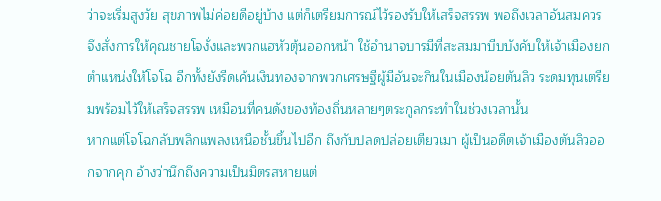ว่าจะเริ่มสูงวัย สุขภาพไม่ค่อยดีอยู่บ้าง แต่ก็เตรียมการณ์ไว้รองรับให้เสร็จสรรพ พอถึงเวลาอันสมควร จึงสั่งการให้คุณชายโจงั่งและพวกแฮหัวตุ้นออกหน้า ใช้อำนาจบารมีที่สะสมมาบีบบังคับให้เจ้าเมืองยกตำแหน่งให้โจโฉ อีกทั้งยังรีดเค้นเงินทองจากพวกเศรษฐีผู้มีอันจะกินในเมืองน้อยตันลิว ระดมทุนเตรียมพร้อมไว้ให้เสร็จสรรพ เหมือนที่คนดังของท้องถิ่นหลายๆตระกูลกระทำในช่วงเวลานั้น
หากแต่โจโฉกลับพลิกแพลงเหนือชั้นขึ้นไปอีก ถึงกับปลดปล่อยเตียวเมา ผู้เป็นอดีตเจ้าเมืองตันลิวออกจากคุก อ้างว่านึกถึงความเป็นมิตรสหายแต่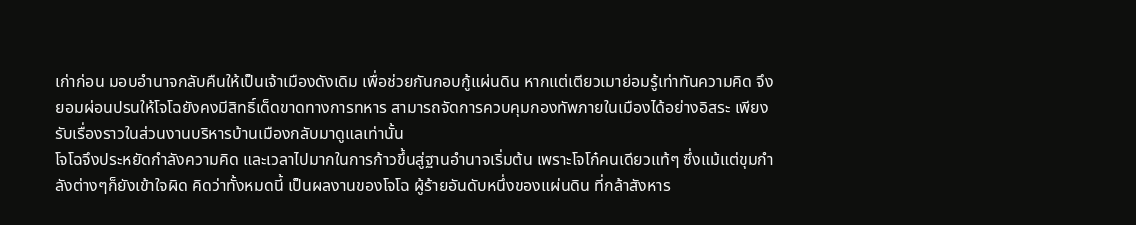เก่าก่อน มอบอำนาจกลับคืนให้เป็นเจ้าเมืองดังเดิม เพื่อช่วยกันกอบกู้แผ่นดิน หากแต่เตียวเมาย่อมรู้เท่าทันความคิด จึงยอมผ่อนปรนให้โจโฉยังคงมีสิทธิ์เด็ดขาดทางการทหาร สามารถจัดการควบคุมกองทัพภายในเมืองได้อย่างอิสระ เพียงรับเรื่องราวในส่วนงานบริหารบ้านเมืองกลับมาดูแลเท่านั้น
โจโฉจึงประหยัดกำลังความคิด และเวลาไปมากในการก้าวขึ้นสู่ฐานอำนาจเริ่มต้น เพราะโจโก๋คนเดียวแท้ๆ ซึ่งแม้แต่ขุมกำลังต่างๆก็ยังเข้าใจผิด คิดว่าทั้งหมดนี้ เป็นผลงานของโจโฉ ผู้ร้ายอันดับหนึ่งของแผ่นดิน ที่กล้าสังหาร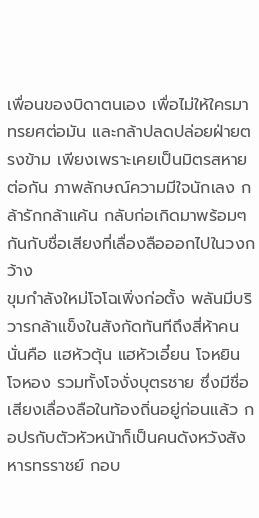เพื่อนของบิดาตนเอง เพื่อไม่ให้ใครมาทรยศต่อมัน และกล้าปลดปล่อยฝ่ายตรงข้าม เพียงเพราะเคยเป็นมิตรสหายต่อกัน ภาพลักษณ์ความมีใจนักเลง กล้ารักกล้าแค้น กลับก่อเกิดมาพร้อมๆกันกับชื่อเสียงที่เลื่องลือออกไปในวงกว้าง
ขุมกำลังใหม่โจโฉเพิ่งก่อตั้ง พลันมีบริวารกล้าแข็งในสังกัดทันทีถึงสี่ห้าคน นั่นคือ แฮหัวตุ้น แฮหัวเอี๋ยน โจหยิน โจหอง รวมทั้งโจงั่งบุตรชาย ซึ่งมีชื่อเสียงเลื่องลือในท้องถิ่นอยู่ก่อนแล้ว กอปรกับตัวหัวหน้าก็เป็นคนดังหวังสังหารทรราชย์ กอบ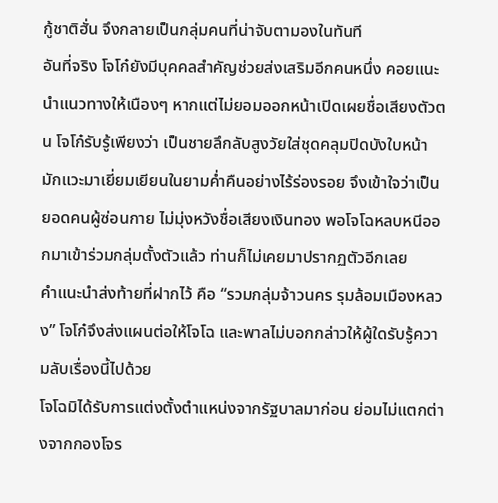กู้ชาติฮั่น จึงกลายเป็นกลุ่มคนที่น่าจับตามองในทันที
อันที่จริง โจโก๋ยังมีบุคคลสำคัญช่วยส่งเสริมอีกคนหนึ่ง คอยแนะนำแนวทางให้เนืองๆ หากแต่ไม่ยอมออกหน้าเปิดเผยชื่อเสียงตัวตน โจโก๋รับรู้เพียงว่า เป็นชายลึกลับสูงวัยใส่ชุดคลุมปิดบังใบหน้า มักแวะมาเยี่ยมเยียนในยามค่ำคืนอย่างไร้ร่องรอย จึงเข้าใจว่าเป็นยอดคนผู้ซ่อนกาย ไม่มุ่งหวังชื่อเสียงเงินทอง พอโจโฉหลบหนีออกมาเข้าร่วมกลุ่มตั้งตัวแล้ว ท่านก็ไม่เคยมาปรากฏตัวอีกเลย
คำแนะนำส่งท้ายที่ฝากไว้ คือ “รวมกลุ่มจ้าวนคร รุมล้อมเมืองหลวง” โจโก๋จึงส่งแผนต่อให้โจโฉ และพาลไม่บอกกล่าวให้ผู้ใดรับรู้ความลับเรื่องนี้ไปด้วย
โจโฉมิได้รับการแต่งตั้งตำแหน่งจากรัฐบาลมาก่อน ย่อมไม่แตกต่างจากกองโจร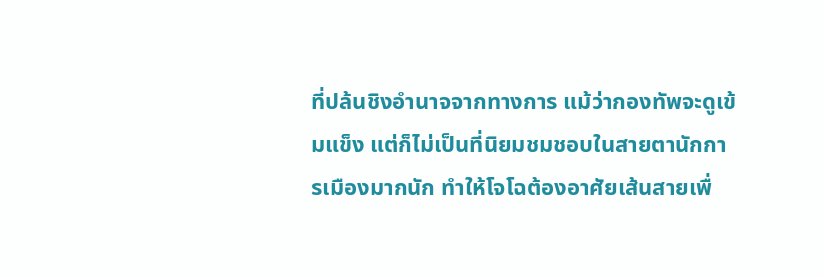ที่ปล้นชิงอำนาจจากทางการ แม้ว่ากองทัพจะดูเข้มแข็ง แต่ก็ไม่เป็นที่นิยมชมชอบในสายตานักการเมืองมากนัก ทำให้โจโฉต้องอาศัยเส้นสายเพื่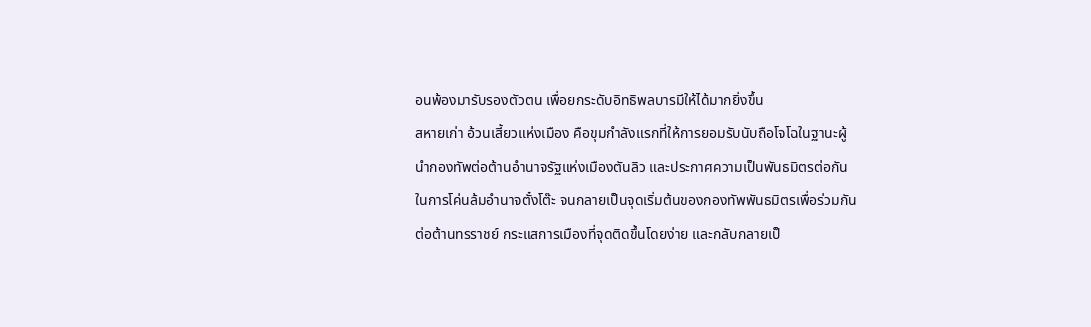อนพ้องมารับรองตัวตน เพื่อยกระดับอิทธิพลบารมีให้ได้มากยิ่งขึ้น
สหายเก่า อ้วนเสี้ยวแห่งเมือง คือขุมกำลังแรกที่ให้การยอมรับนับถือโจโฉในฐานะผู้นำกองทัพต่อต้านอำนาจรัฐแห่งเมืองตันลิว และประกาศความเป็นพันธมิตรต่อกันในการโค่นล้มอำนาจตั๋งโต๊ะ จนกลายเป็นจุดเริ่มต้นของกองทัพพันธมิตรเพื่อร่วมกันต่อต้านทรราชย์ กระแสการเมืองที่จุดติดขึ้นโดยง่าย และกลับกลายเป็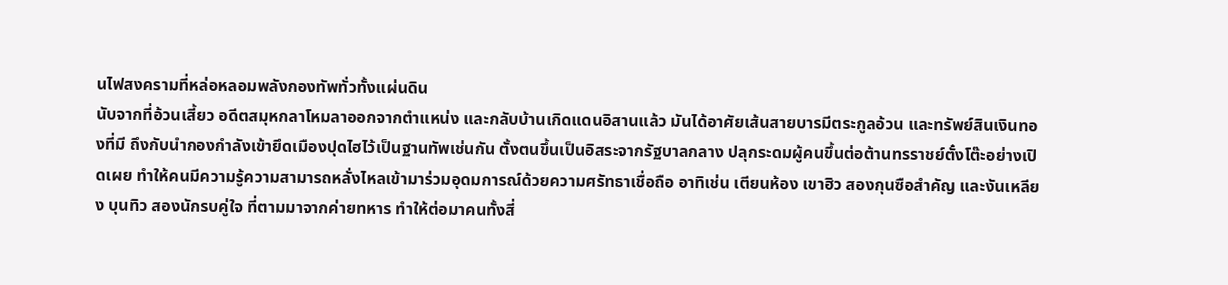นไฟสงครามที่หล่อหลอมพลังกองทัพทั่วทั้งแผ่นดิน
นับจากที่อ้วนเสี้ยว อดีตสมุหกลาโหมลาออกจากตำแหน่ง และกลับบ้านเกิดแดนอิสานแล้ว มันได้อาศัยเส้นสายบารมีตระกูลอ้วน และทรัพย์สินเงินทองที่มี ถึงกับนำกองกำลังเข้ายึดเมืองปุดไฮไว้เป็นฐานทัพเช่นกัน ตั้งตนขึ้นเป็นอิสระจากรัฐบาลกลาง ปลุกระดมผู้คนขึ้นต่อต้านทรราชย์ตั๋งโต๊ะอย่างเปิดเผย ทำให้คนมีความรู้ความสามารถหลั่งไหลเข้ามาร่วมอุดมการณ์ด้วยความศรัทธาเชื่อถือ อาทิเช่น เตียนห้อง เขาฮิว สองกุนซือสำคัญ และงันเหลียง บุนทิว สองนักรบคู่ใจ ที่ตามมาจากค่ายทหาร ทำให้ต่อมาคนทั้งสี่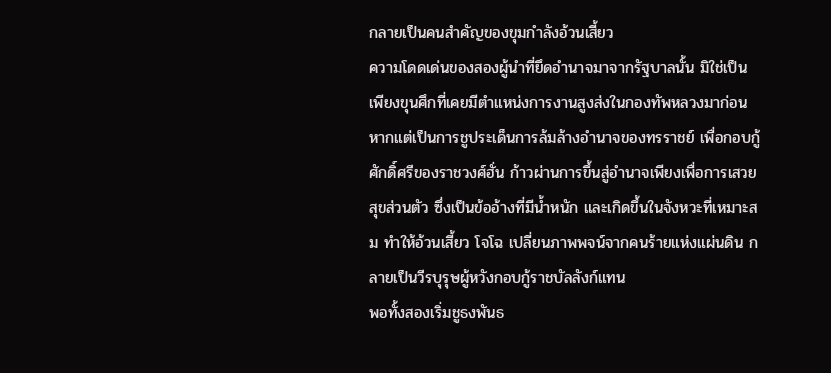กลายเป็นคนสำคัญของขุมกำลังอ้วนเสี้ยว
ความโดดเด่นของสองผู้นำที่ยึดอำนาจมาจากรัฐบาลนั้น มิใช่เป็นเพียงขุนศึกที่เคยมีตำแหน่งการงานสูงส่งในกองทัพหลวงมาก่อน หากแต่เป็นการชูประเด็นการล้มล้างอำนาจของทรราชย์ เพื่อกอบกู้ศักดิ์ศรีของราชวงศ์ฮั่น ก้าวผ่านการขึ้นสู่อำนาจเพียงเพื่อการเสวยสุขส่วนตัว ซึ่งเป็นข้ออ้างที่มีน้ำหนัก และเกิดขึ้นในจังหวะที่เหมาะสม ทำให้อ้วนเสี้ยว โจโฉ เปลี่ยนภาพพจน์จากคนร้ายแห่งแผ่นดิน กลายเป็นวีรบุรุษผู้หวังกอบกู้ราชบัลลังก์แทน
พอทั้งสองเริ่มชูธงพันธ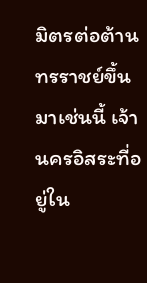มิตรต่อต้านทรราชย์ขึ้นมาเช่นนี้ เจ้านครอิสระที่อยู่ใน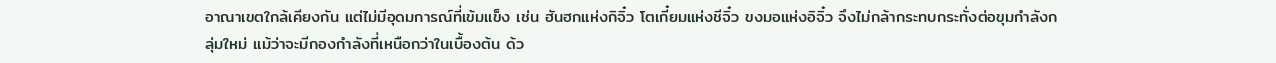อาณาเขตใกล้เคียงกัน แต่ไม่มีอุดมการณ์ที่เข้มแข็ง เช่น ฮันฮกแห่งกิจิ๋ว โตเกี๋ยมแห่งชีจิ๋ว ขงมอแห่งอิจิ๋ว จึงไม่กล้ากระทบกระทั่งต่อขุมกำลังกลุ่มใหม่ แม้ว่าจะมีกองกำลังที่เหนือกว่าในเบื้องต้น ด้ว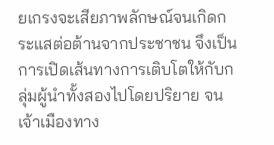ยเกรงจะเสียภาพลักษณ์จนเกิดกระแสต่อต้านจากประชาชน จึงเป็นการเปิดเส้นทางการเติบโตให้กับกลุ่มผู้นำทั้งสองไปโดยปริยาย จนเจ้าเมืองทาง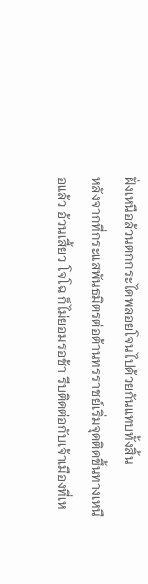ฝั่งเหนือล้วนตกกระไดพลอยโจนไปด้วยกันแทบทั้งสิ้น
หลังจากที่กระแสพันธมิตรต่อต้านทรราชย์เริ่มจุดติดขึ้นทางเหนือแล้ว อ้วนเสี้ยว โจโฉ ก็ไม่ยอมรอช้า รีบติดต่อกับเจ้าเมืองที่เห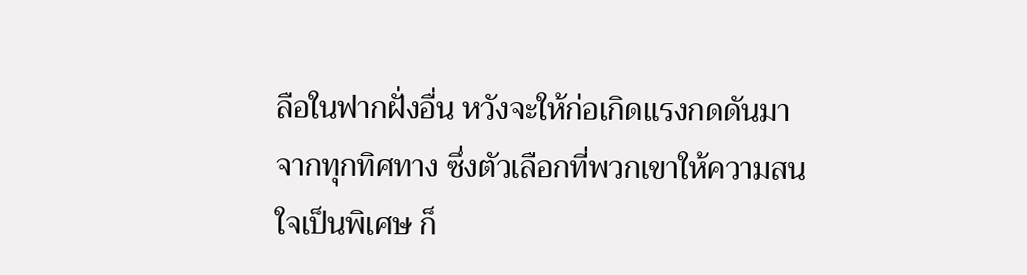ลือในฟากฝั่งอื่น หวังจะให้ก่อเกิดแรงกดดันมาจากทุกทิศทาง ซึ่งตัวเลือกที่พวกเขาให้ความสนใจเป็นพิเศษ ก็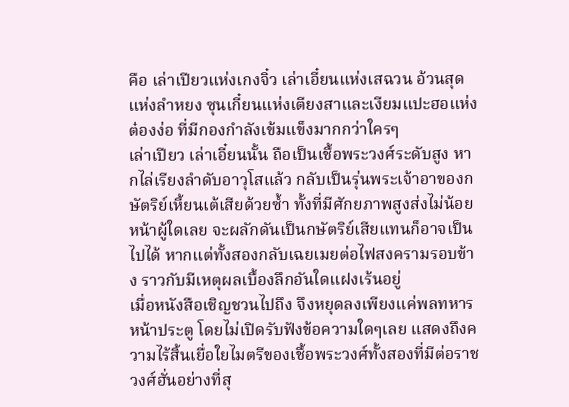คือ เล่าเปียวแห่งเกงจิ๋ว เล่าเอี๋ยนแห่งเสฉวน อ้วนสุดแห่งลำหยง ซุนเกี๋ยนแห่งเตียงสาและเงียมแปะฮอแห่งต๋องง่อ ที่มีกองกำลังเข้มแข็งมากกว่าใครๆ
เล่าเปียว เล่าเอี๋ยนนั้น ถือเป็นเชื้อพระวงศ์ระดับสูง หากไล่เรียงลำดับอาวุโสแล้ว กลับเป็นรุ่นพระเจ้าอาของกษัตริย์เหี้ยนเต้เสียด้วยซ้ำ ทั้งที่มีศักยภาพสูงส่งไม่น้อยหน้าผู้ใดเลย จะผลักดันเป็นกษัตริย์เสียแทนก็อาจเป็นไปได้ หากแต่ทั้งสองกลับเฉยเมยต่อไฟสงครามรอบข้าง ราวกับมีเหตุผลเบื้องลึกอันใดแฝงเร้นอยู่
เมื่อหนังสือเชิญชวนไปถึง จึงหยุดลงเพียงแค่พลทหารหน้าประตู โดยไม่เปิดรับฟังข้อความใดๆเลย แสดงถึงความไร้สิ้นเยื่อใยไมตรีของเชื้อพระวงศ์ทั้งสองที่มีต่อราชวงศ์ฮั่นอย่างที่สุ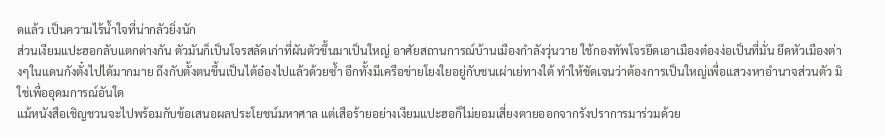ดแล้ว เป็นความไร้น้ำใจที่น่ากลัวยิ่งนัก
ส่วนเงียมแปะฮอกลับแตกต่างกัน ตัวมันก็เป็นโจรสลัดเก่าที่ผันตัวขึ้นมาเป็นใหญ่ อาศัยสถานการณ์บ้านเมืองกำลังวุ่นวาย ใช้กองทัพโจรยึดเอาเมืองต๋องง่อเป็นที่มั่น ยึดหัวเมืองต่างๆในแดนกังตั๋งไปได้มากมาย ถึงกับตั้งตนขึ้นเป็นไต้อ๋องไปแล้วด้วยซ้ำ อีกทั้งมีเครือข่ายโยงใยอยู่กับชนเผ่าเย่ทางใต้ ทำให้ชัดเจนว่าต้องการเป็นใหญ่เพื่อแสวงหาอำนาจส่วนตัว มิใช่เพื่ออุดมการณ์อันใด
แม้หนังสือเชิญชวนจะไปพร้อมกับข้อเสนอผลประโยชน์มหาศาล แต่เสือร้ายอย่างเงียมแปะฮอก็ไม่ยอมเสี่ยงตายออกจากรังปราการมาร่วมด้วย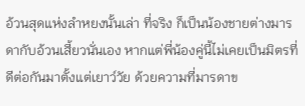อ้วนสุดแห่งลำหยงนั้นเล่า ที่จริง ก็เป็นน้องชายต่างมารดากับอ้วนเสี้ยวนั่นเอง หากแต่พี่น้องคู่นี้ไม่เคยเป็นมิตรที่ดีต่อกันมาตั้งแต่เยาว์วัย ด้วยความที่มารดาข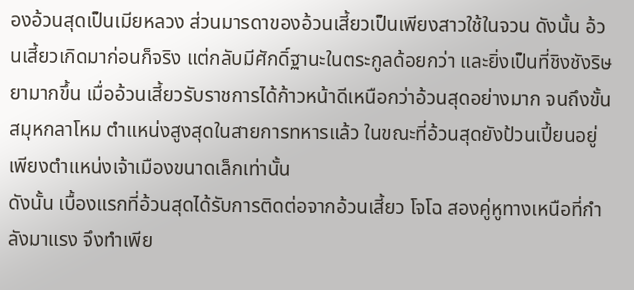องอ้วนสุดเป็นเมียหลวง ส่วนมารดาของอ้วนเสี้ยวเป็นเพียงสาวใช้ในจวน ดังนั้น อ้วนเสี้ยวเกิดมาก่อนก็จริง แต่กลับมีศักดิ์ฐานะในตระกูลด้อยกว่า และยิ่งเป็นที่ชิงชังริษยามากขึ้น เมื่ออ้วนเสี้ยวรับราชการได้ก้าวหน้าดีเหนือกว่าอ้วนสุดอย่างมาก จนถึงขั้นสมุหกลาโหม ตำแหน่งสูงสุดในสายการทหารแล้ว ในขณะที่อ้วนสุดยังป้วนเปี้ยนอยู่เพียงตำแหน่งเจ้าเมืองขนาดเล็กเท่านั้น
ดังนั้น เบื้องแรกที่อ้วนสุดได้รับการติดต่อจากอ้วนเสี้ยว โจโฉ สองคู่หูทางเหนือที่กำลังมาแรง จึงทำเพีย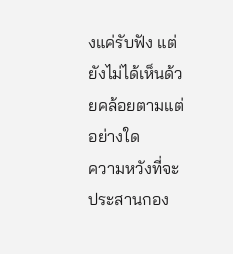งแค่รับฟัง แต่ยังไม่ได้เห็นด้วยคล้อยตามแต่อย่างใด
ความหวังที่จะประสานกอง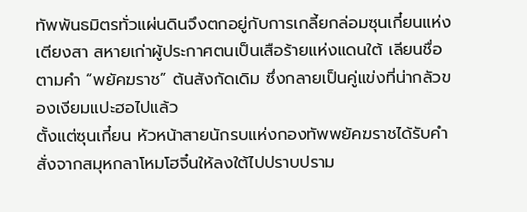ทัพพันธมิตรทั่วแผ่นดินจึงตกอยู่กับการเกลี้ยกล่อมซุนเกี๋ยนแห่งเตียงสา สหายเก่าผู้ประกาศตนเป็นเสือร้ายแห่งแดนใต้ เลียนชื่อตามคำ “พยัคฆราช” ต้นสังกัดเดิม ซึ่งกลายเป็นคู่แข่งที่น่ากลัวของเงียมแปะฮอไปแล้ว
ตั้งแต่ซุนเกี๋ยน หัวหน้าสายนักรบแห่งกองทัพพยัคฆราชได้รับคำสั่งจากสมุหกลาโหมโฮจิ๋นให้ลงใต้ไปปราบปราม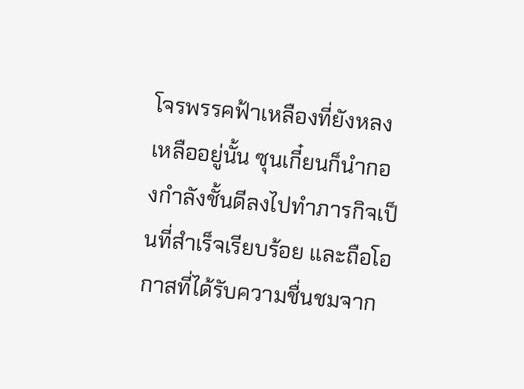โจรพรรคฟ้าเหลืองที่ยังหลงเหลืออยู่นั้น ซุนเกี๋ยนก็นำกองกำลังชั้นดีลงไปทำภารกิจเป็นที่สำเร็จเรียบร้อย และถือโอกาสที่ได้รับความชื่นชมจาก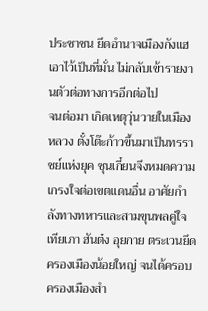ประชาชน ยึดอำนาจเมืองกังแฮเอาไว้เป็นที่มั่น ไม่กลับเข้ารายงานตัวต่อทางการอีกต่อไป
จนต่อมา เกิดเหตุวุ่นวายในเมืองหลวง ตั๋งโต๊ะก้าวขึ้นมาเป็นทรราชย์แห่งยุค ซุนเกี๋ยนจึงหมดความเกรงใจต่อเขตแดนอื่น อาศัยกำลังทางทหารและสามขุนพลคู่ใจ เทียเภา ฮันต๋ง อุยกาย ตระเวนยึดครองเมืองน้อยใหญ่ จนได้ครอบครองเมืองสำ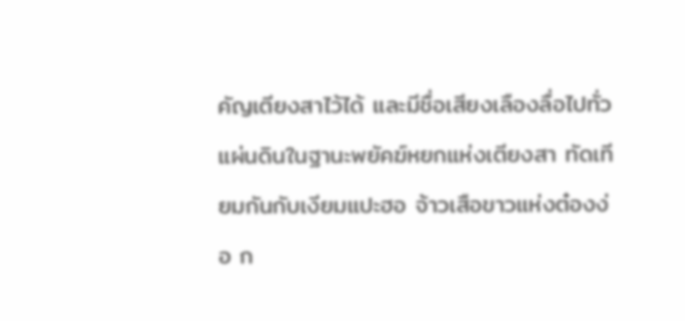คัญเตียงสาไว้ได้ และมีชื่อเสียงเลืองลื่อไปทั่วแผ่นดินในฐานะพยัคฆ์หยกแห่งเตียงสา ทัดเทียมกันกับเงียมแปะฮอ จ้าวเสือขาวแห่งต๋องง่อ ก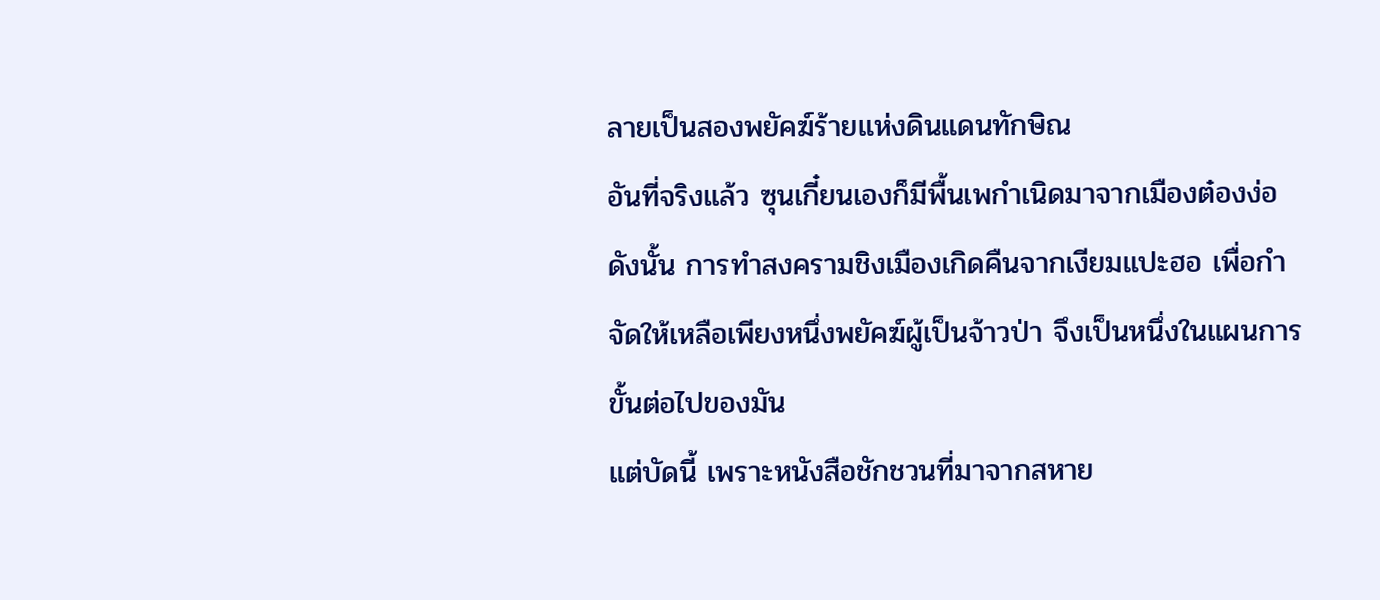ลายเป็นสองพยัคฆ์ร้ายแห่งดินแดนทักษิณ
อันที่จริงแล้ว ซุนเกี๋ยนเองก็มีพื้นเพกำเนิดมาจากเมืองต๋องง่อ ดังนั้น การทำสงครามชิงเมืองเกิดคืนจากเงียมแปะฮอ เพื่อกำจัดให้เหลือเพียงหนึ่งพยัคฆ์ผู้เป็นจ้าวป่า จึงเป็นหนึ่งในแผนการขั้นต่อไปของมัน
แต่บัดนี้ เพราะหนังสือชักชวนที่มาจากสหาย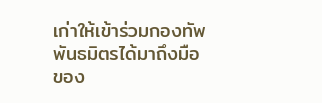เก่าให้เข้าร่วมกองทัพพันธมิตรได้มาถึงมือของ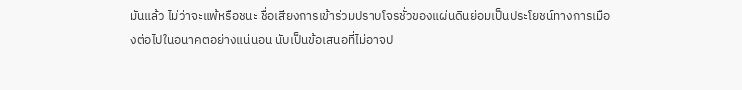มันแล้ว ไม่ว่าจะแพ้หรือชนะ ชื่อเสียงการเข้าร่วมปราบโจรชั่วของแผ่นดินย่อมเป็นประโยชน์ทางการเมืองต่อไปในอนาคตอย่างแน่นอน นับเป็นข้อเสนอที่ไม่อาจป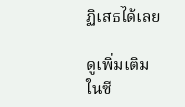ฏิเสธได้เลย

ดูเพิ่มเติมในซี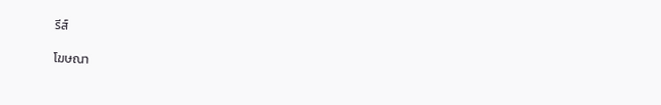รีส์

โฆษณา